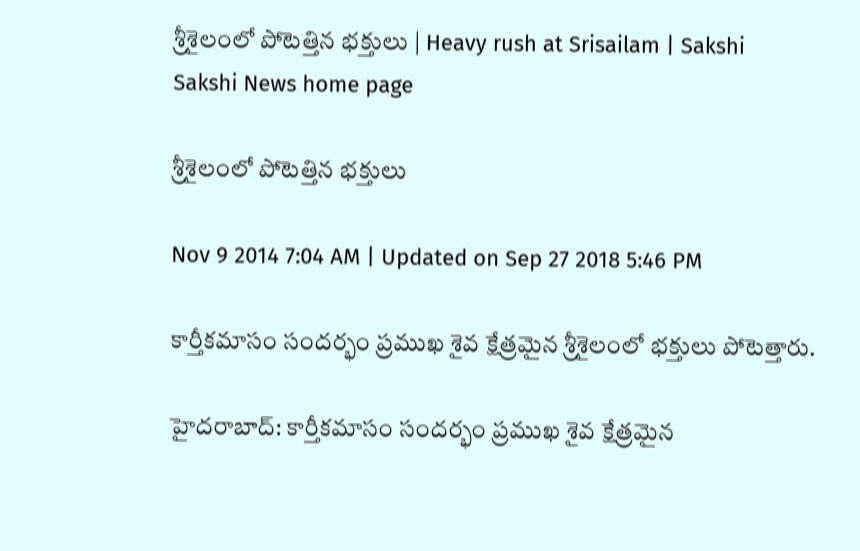శ్రీశైలంలో పోటెత్తిన భక్తులు | Heavy rush at Srisailam | Sakshi
Sakshi News home page

శ్రీశైలంలో పోటెత్తిన భక్తులు

Nov 9 2014 7:04 AM | Updated on Sep 27 2018 5:46 PM

కార్తీకమాసం సందర్భం ప్రముఖ శైవ క్షేత్రమైన శ్రీశైలంలో భక్తులు పోటెత్తారు.

హైదరాబాద్: కార్తీకమాసం సందర్భం ప్రముఖ శైవ క్షేత్రమైన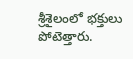శ్రీశైలంలో భక్తులు పోటెత్తారు.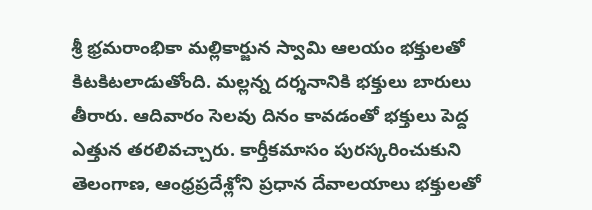శ్రీ భ్రమరాంభికా మల్లికార్జున స్వామి ఆలయం భక్తులతో కిటకిటలాడుతోంది. మల్లన్న దర్శనానికి భక్తులు బారులు తీరారు. ఆదివారం సెలవు దినం కావడంతో భక్తులు పెద్ద ఎత్తున తరలివచ్చారు. కార్తీకమాసం పురస్కరించుకుని తెలంగాణ, ఆంధ్రప్రదేశ్లోని ప్రధాన దేవాలయాలు భక్తులతో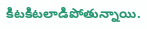కిటకిటలాడిపోతున్నాయి.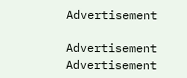Advertisement

Advertisement
Advertisement